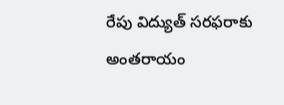రేపు విద్యుత్ సరఫరాకు అంతరాయం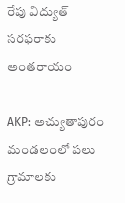రేపు విద్యుత్ సరఫరాకు అంతరాయం

AKP: అచ్యుతాపురం మండలంలో పలు గ్రామాలకు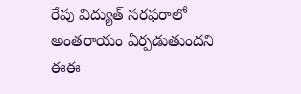రేపు విద్యుత్ సరఫరాలో అంతరాయం ఏర్పడుతుందని ఈఈ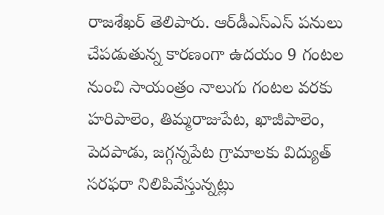రాజశేఖర్ తెలిపారు. ఆర్‌డీఎస్ఎస్ పనులు చేపడుతున్న కారణంగా ఉదయం 9 గంటల నుంచి సాయంత్రం నాలుగు గంటల వరకు హరిపాలెం, తిమ్మరాజుపేట, ఖాజీపాలెం, పెదపాడు, జగ్గన్నపేట గ్రామాలకు విద్యుత్ సరఫరా నిలిపివేస్తున్నట్లు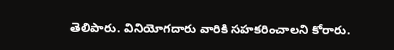తెలిపారు. వినియోగదారు వారికి సహకరించాలని కోరారు.